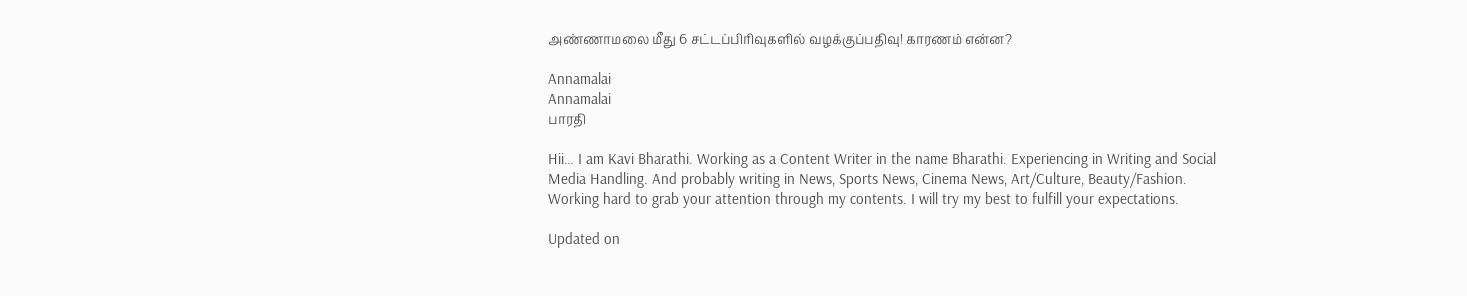அண்ணாமலை மீது 6 சட்டப்பிரிவுகளில் வழக்குப்பதிவு! காரணம் என்ன?

Annamalai
Annamalai
பாரதி

Hii… I am Kavi Bharathi. Working as a Content Writer in the name Bharathi. Experiencing in Writing and Social Media Handling. And probably writing in News, Sports News, Cinema News, Art/Culture, Beauty/Fashion. Working hard to grab your attention through my contents. I will try my best to fulfill your expectations.

Updated on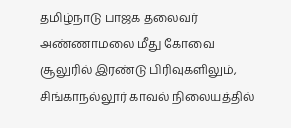தமிழ்நாடு பாஜக தலைவர் அண்ணாமலை மீது கோவை சூலுரில் இரண்டு பிரிவுகளிலும், சிங்காநல்லூர் காவல் நிலையத்தில்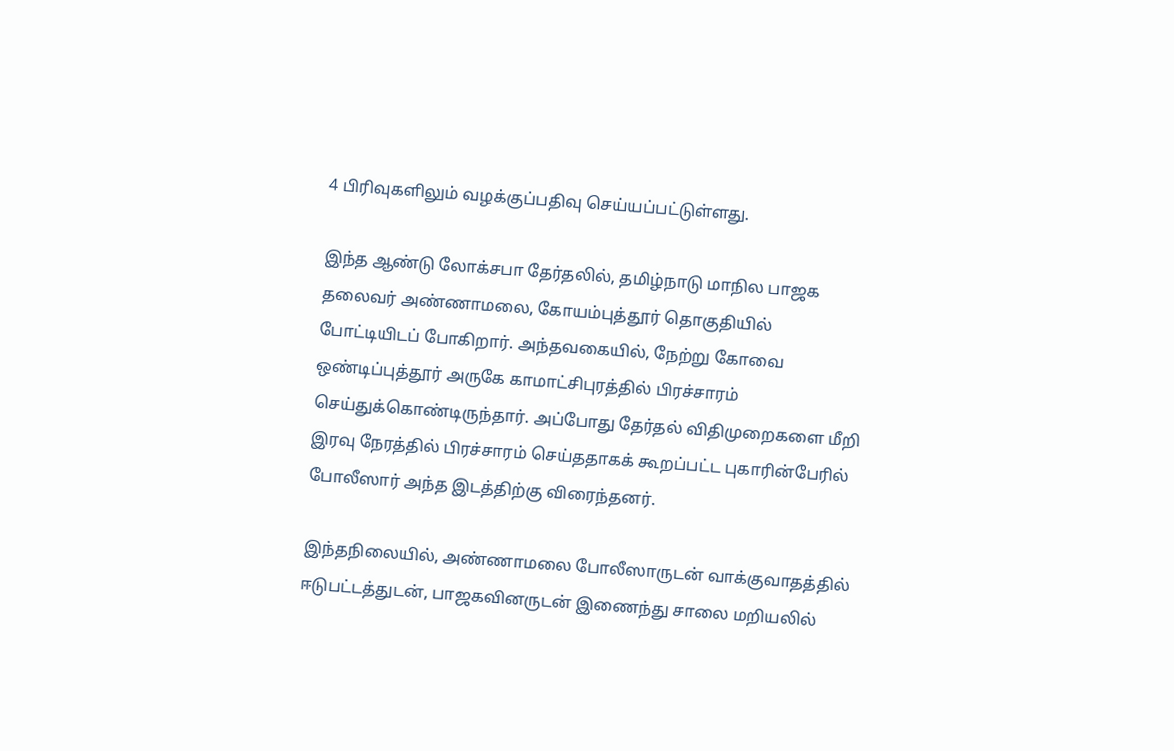4 பிரிவுகளிலும் வழக்குப்பதிவு செய்யப்பட்டுள்ளது.

இந்த ஆண்டு லோக்சபா தேர்தலில், தமிழ்நாடு மாநில பாஜக தலைவர் அண்ணாமலை, கோயம்புத்தூர் தொகுதியில் போட்டியிடப் போகிறார். அந்தவகையில், நேற்று கோவை ஒண்டிப்புத்தூர் அருகே காமாட்சிபுரத்தில் பிரச்சாரம் செய்துக்கொண்டிருந்தார். அப்போது தேர்தல் விதிமுறைகளை மீறி இரவு நேரத்தில் பிரச்சாரம் செய்ததாகக் கூறப்பட்ட புகாரின்பேரில் போலீஸார் அந்த இடத்திற்கு விரைந்தனர்.

இந்தநிலையில், அண்ணாமலை போலீஸாருடன் வாக்குவாதத்தில் ஈடுபட்டத்துடன், பாஜகவினருடன் இணைந்து சாலை மறியலில்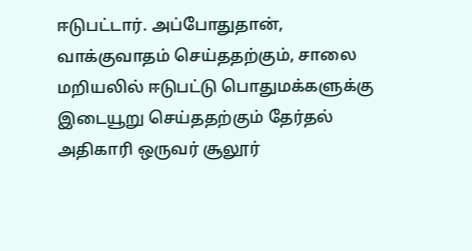ஈடுபட்டார். அப்போதுதான், வாக்குவாதம் செய்ததற்கும், சாலை மறியலில் ஈடுபட்டு பொதுமக்களுக்கு இடையூறு செய்ததற்கும் தேர்தல் அதிகாரி ஒருவர் சூலூர்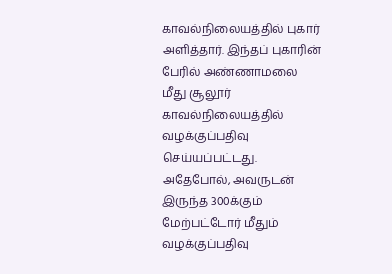காவல்நிலையத்தில் புகார் அளித்தார். இந்தப் புகாரின் பேரில் அண்ணாமலை மீது சூலூர் காவல்நிலையத்தில் வழக்குப்பதிவு செய்யப்பட்டது. அதேபோல், அவருடன் இருந்த 300க்கும் மேற்பட்டோர் மீதும் வழக்குப்பதிவு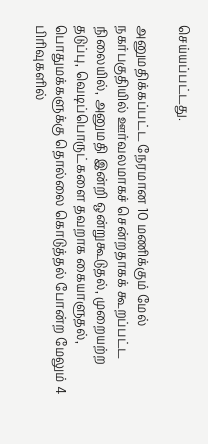செய்யப்பட்டது.

அனுமதிக்கப்பட்ட நேரமான 10 மணிக்கும் மேல் நகர்பகுதியில் ஊர்வலமாகச் சென்றதாகக் கூறப்பட்ட நிலையில், அனுமதி இன்றி ஒன்றுகூடுதல், முறையற்ற தடுப்பு, வெடிப்பொருட்களை தவறாக கையாளுதல், பொதுமக்களுக்கு தொல்லை கொடுத்தல் போன்ற மேலும் 4 பிரிவுகளில்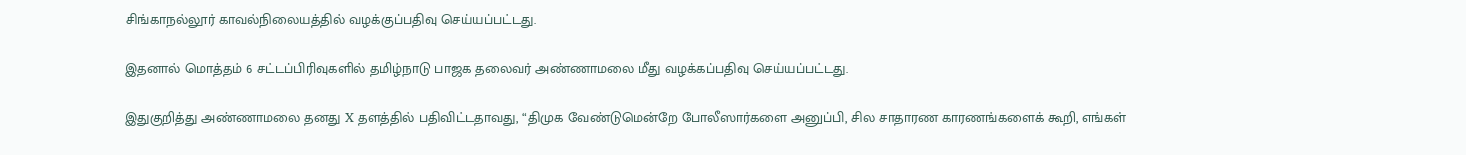சிங்காநல்லூர் காவல்நிலையத்தில் வழக்குப்பதிவு செய்யப்பட்டது.

இதனால் மொத்தம் 6 சட்டப்பிரிவுகளில் தமிழ்நாடு பாஜக தலைவர் அண்ணாமலை மீது வழக்கப்பதிவு செய்யப்பட்டது.

இதுகுறித்து அண்ணாமலை தனது X தளத்தில் பதிவிட்டதாவது, “திமுக வேண்டுமென்றே போலீஸார்களை அனுப்பி, சில சாதாரண காரணங்களைக் கூறி, எங்கள்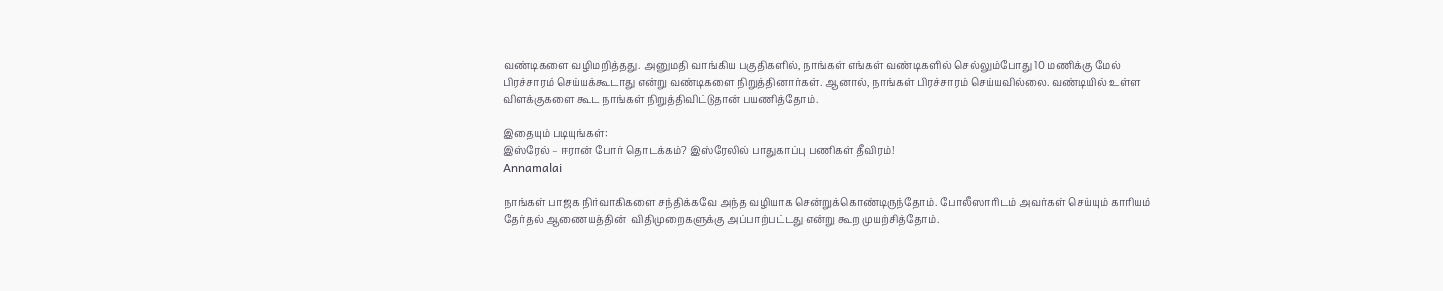வண்டிகளை வழிமறித்தது. அனுமதி வாங்கிய பகுதிகளில், நாங்கள் எங்கள் வண்டிகளில் செல்லும்போது 10 மணிக்கு மேல் பிரச்சாரம் செய்யக்கூடாது என்று வண்டிகளை நிறுத்தினார்கள். ஆனால், நாங்கள் பிரச்சாரம் செய்யவில்லை. வண்டியில் உள்ள விளக்குகளை கூட நாங்கள் நிறுத்திவிட்டுதான் பயணித்தோம்.

இதையும் படியுங்கள்:
இஸ்ரேல் – ஈரான் போர் தொடக்கம்? இஸ்ரேலில் பாதுகாப்பு பணிகள் தீவிரம்!
Annamalai

நாங்கள் பாஜக நிர்வாகிகளை சந்திக்கவே அந்த வழியாக சென்றுக்கொண்டிருந்தோம். போலீஸாரிடம் அவர்கள் செய்யும் காரியம் தேர்தல் ஆணையத்தின்  விதிமுறைகளுக்கு அப்பாற்பட்டது என்று கூற முயற்சித்தோம்.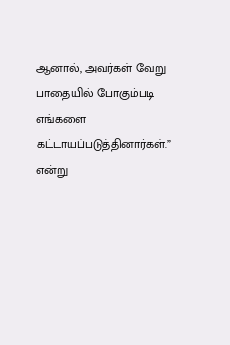ஆனால், அவர்கள் வேறு பாதையில் போகும்படி எங்களை கட்டாயப்படுத்தினார்கள்.” என்று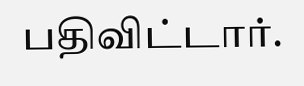பதிவிட்டார்.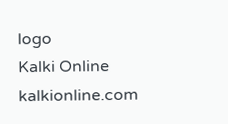logo
Kalki Online
kalkionline.com